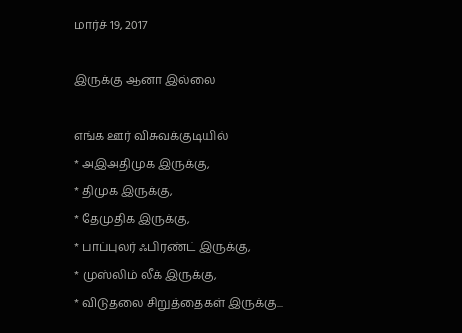மார்ச் 19, 2017

இருக்கு ஆனா இல்லை

எங்க ஊர் விசுவக்குடியில்
* அஇஅதிமுக இருக்கு,
* திமுக இருக்கு,
* தேமுதிக இருக்கு,
* பாப்புலர் ஃபிரண்ட் இருக்கு,
* முஸ்லிம் லீக் இருக்கு,
* விடுதலை சிறுத்தைகள் இருக்கு...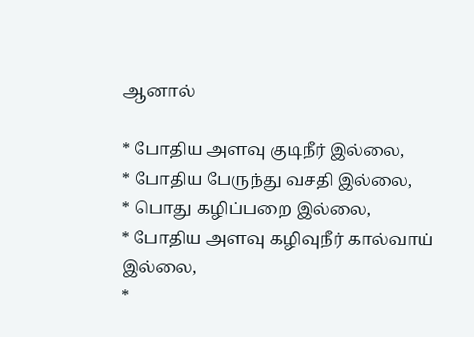ஆனால்

* போதிய அளவு குடிநீர் இல்லை,
* போதிய பேருந்து வசதி இல்லை,
* பொது கழிப்பறை இல்லை,
* போதிய அளவு கழிவுநீர் கால்வாய் இல்லை,
*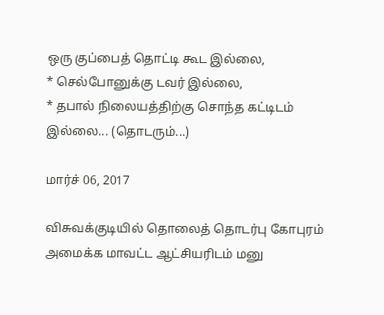ஒரு குப்பைத் தொட்டி கூட இல்லை,
* செல்போனுக்கு டவர் இல்லை,
* தபால் நிலையத்திற்கு சொந்த கட்டிடம் இல்லை... (தொடரும்...)

மார்ச் 06, 2017

விசுவக்குடியில் தொலைத் தொடர்பு கோபுரம் அமைக்க மாவட்ட ஆட்சியரிடம் மனு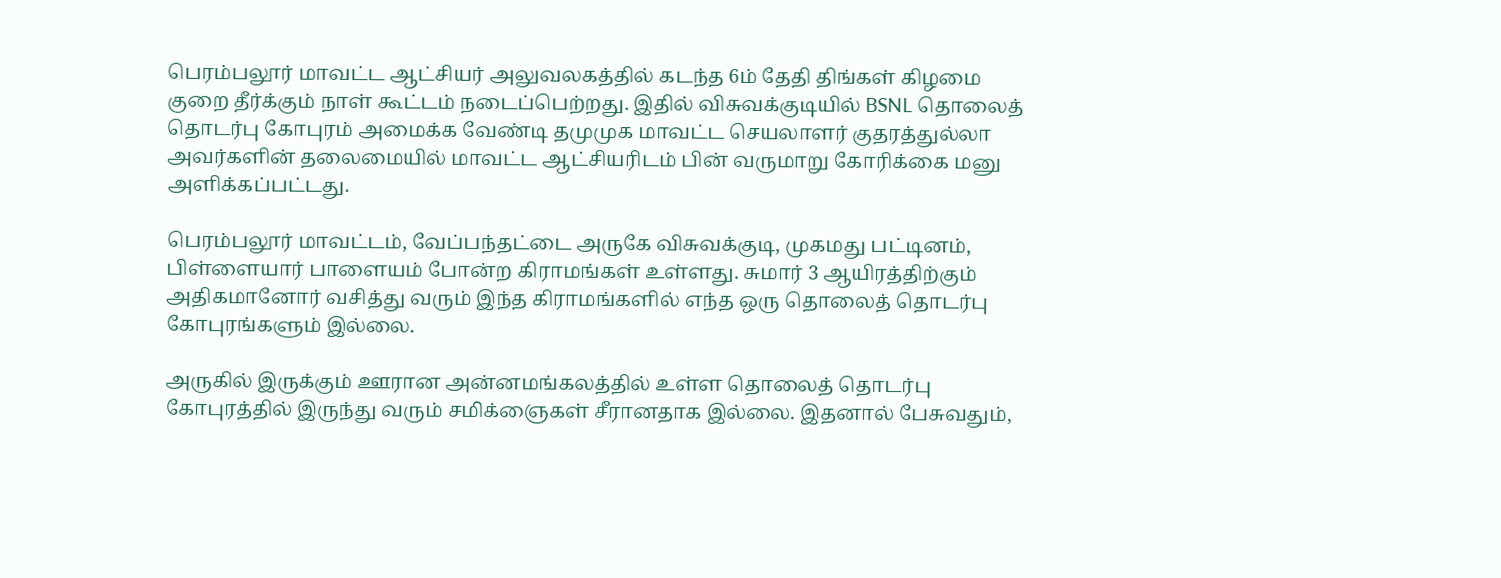பெரம்பலூர் மாவட்ட ஆட்சியர் அலுவலகத்தில் கடந்த 6ம் தேதி திங்கள் கிழமை குறை தீர்க்கும் நாள் கூட்டம் நடைப்பெற்றது. இதில் விசுவக்குடியில் BSNL தொலைத் தொடர்பு கோபுரம் அமைக்க வேண்டி தமுமுக மாவட்ட செயலாளர் குதரத்துல்லா அவர்களின் தலைமையில் மாவட்ட ஆட்சியரிடம் பின் வருமாறு கோரிக்கை மனு அளிக்கப்பட்டது.

பெரம்பலூர் மாவட்டம், வேப்பந்தட்டை அருகே விசுவக்குடி, முகமது பட்டினம், பிள்ளையார் பாளையம் போன்ற கிராமங்கள் உள்ளது. சுமார் 3 ஆயிரத்திற்கும் அதிகமானோர் வசித்து வரும் இந்த கிராமங்களில் எந்த ஒரு தொலைத் தொடர்பு கோபுரங்களும் இல்லை.

அருகில் இருக்கும் ஊரான அன்னமங்கலத்தில் உள்ள தொலைத் தொடர்பு கோபுரத்தில் இருந்து வரும் சமிக்ஞைகள் சீரானதாக இல்லை. இதனால் பேசுவதும்,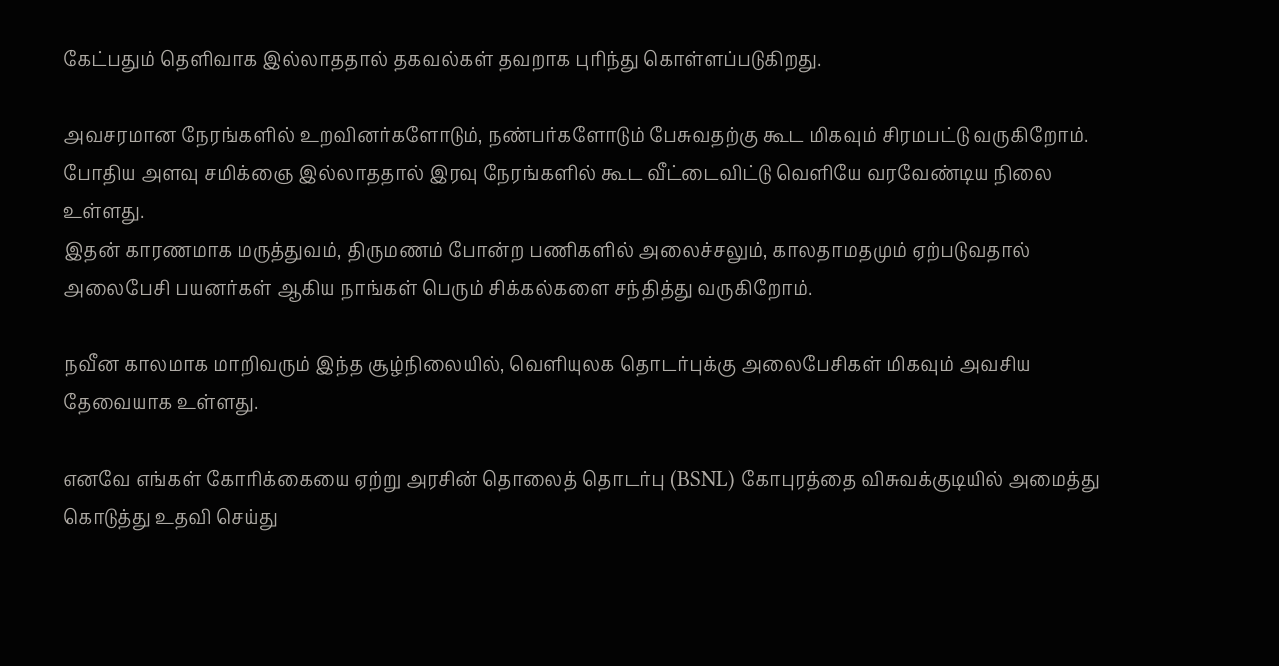கேட்பதும் தெளிவாக இல்லாததால் தகவல்கள் தவறாக புரிந்து கொள்ளப்படுகிறது.

அவசரமான நேரங்களில் உறவினர்களோடும், நண்பர்களோடும் பேசுவதற்கு கூட மிகவும் சிரமபட்டு வருகிறோம். போதிய அளவு சமிக்ஞை இல்லாததால் இரவு நேரங்களில் கூட வீட்டைவிட்டு வெளியே வரவேண்டிய நிலை உள்ளது.
இதன் காரணமாக மருத்துவம், திருமணம் போன்ற பணிகளில் அலைச்சலும், காலதாமதமும் ஏற்படுவதால் அலைபேசி பயனர்கள் ஆகிய நாங்கள் பெரும் சிக்கல்களை சந்தித்து வருகிறோம்.

நவீன காலமாக மாறிவரும் இந்த சூழ்நிலையில், வெளியுலக தொடர்புக்கு அலைபேசிகள் மிகவும் அவசிய தேவையாக உள்ளது.

எனவே எங்கள் கோரிக்கையை ஏற்று அரசின் தொலைத் தொடர்பு (BSNL) கோபுரத்தை விசுவக்குடியில் அமைத்து கொடுத்து உதவி செய்து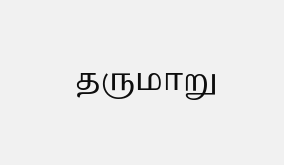தருமாறு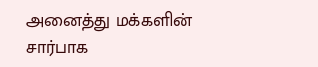அனைத்து மக்களின் சார்பாக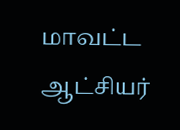மாவட்ட ஆட்சியர்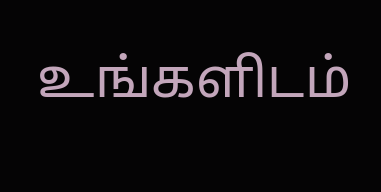உங்களிடம்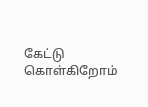கேட்டு கொள்கிறோம்